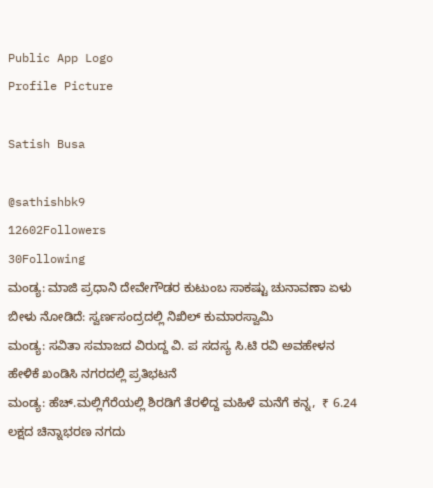Public App Logo
Profile Picture

Satish Busa

@sathishbk9
12602Followers
30Following
ಮಂಡ್ಯ: ಮಾಜಿ ಪ್ರಧಾನಿ ದೇವೇಗೌಡರ ಕುಟುಂಬ ಸಾಕಷ್ಟು ಚುನಾವಣಾ ಏಳು ಬೀಳು ನೋಡಿದೆ: ಸ್ವರ್ಣಸಂದ್ರದಲ್ಲಿ ನಿಖಿಲ್ ಕುಮಾರಸ್ವಾಮಿ
ಮಂಡ್ಯ: ಸವಿತಾ ಸಮಾಜದ ವಿರುದ್ದ ವಿ. ಪ ಸದಸ್ಯ ಸಿ.ಟಿ ರವಿ ಅವಹೇಳನ ಹೇಳಿಕೆ ಖಂಡಿಸಿ ನಗರದಲ್ಲಿ ಪ್ರತಿಭಟನೆ
ಮಂಡ್ಯ: ಹೆಚ್.ಮಲ್ಲಿಗೆರೆಯಲ್ಲಿ ಶಿರಡಿಗೆ ತೆರಳಿದ್ದ ಮಹಿಳೆ ಮನೆಗೆ ಕನ್ನ,  ₹ 6.24 ಲಕ್ಷದ ಚಿನ್ನಾಭರಣ ನಗದು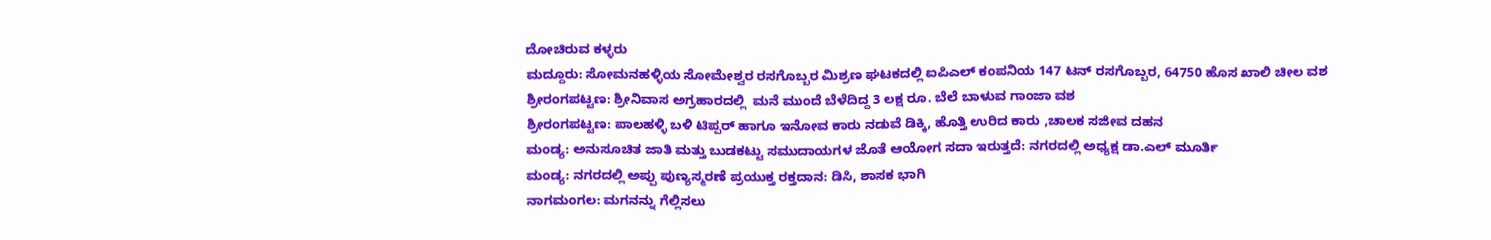ದೋಚಿರುವ ಕಳ್ಳರು
ಮದ್ದೂರು: ಸೋಮನಹಳ್ಳಿಯ ಸೋಮೇಶ್ವರ ರಸಗೊಬ್ಬರ ಮಿಶ್ರಣ ಘಟಕದಲ್ಲಿ ಐಪಿಎಲ್ ಕಂಪನಿಯ 147 ಟನ್ ರಸಗೊಬ್ಬರ, 64750 ಹೊಸ ಖಾಲಿ ಚೀಲ ವಶ
ಶ್ರೀರಂಗಪಟ್ಟಣ: ಶ್ರೀನಿವಾಸ ಅಗ್ರಹಾರದಲ್ಲಿ  ಮನೆ ಮುಂದೆ ಬೆಳೆದಿದ್ದ 3 ಲಕ್ಷ ರೂ. ಬೆಲೆ ಬಾಳುವ ಗಾಂಜಾ ವಶ
ಶ್ರೀರಂಗಪಟ್ಟಣ: ಪಾಲಹಳ್ಳಿ ಬಳಿ ಟಿಪ್ಪರ್ ಹಾಗೂ ಇನೋವ ಕಾರು ನಡುವೆ ಡಿಕ್ಕಿ, ಹೊತ್ತಿ ಉರಿದ ಕಾರು ,ಚಾಲಕ ಸಜೀವ ದಹನ
ಮಂಡ್ಯ: ಅನುಸೂಚಿತ ಜಾತಿ ಮತ್ತು ಬುಡಕಟ್ಟು ಸಮುದಾಯಗಳ ಜೊತೆ ಆಯೋಗ ಸದಾ ಇರುತ್ತದೆ: ನಗರದಲ್ಲಿ ಅಧ್ಯಕ್ಷ ಡಾ.ಎಲ್ ಮೂರ್ತಿ
ಮಂಡ್ಯ: ನಗರದಲ್ಲಿ ಅಪ್ಪು ಪುಣ್ಯಸ್ಮರಣೆ ಪ್ರಯುಕ್ತ ರಕ್ತದಾನ: ಡಿಸಿ, ಶಾಸಕ ಭಾಗಿ
ನಾಗಮಂಗಲ: ಮಗನನ್ನು ಗೆಲ್ಲಿಸಲು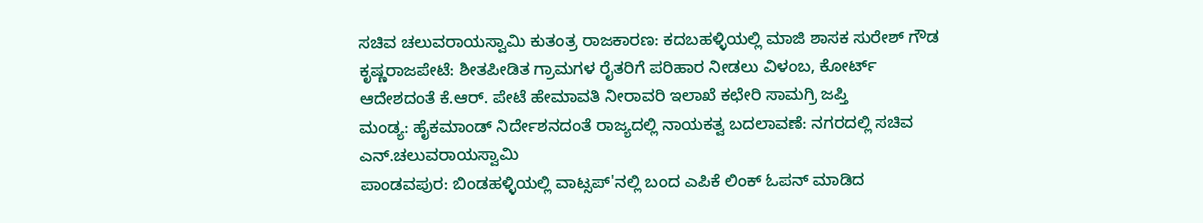ಸಚಿವ ಚಲುವರಾಯಸ್ವಾಮಿ ಕುತಂತ್ರ ರಾಜಕಾರಣ: ಕದಬಹಳ್ಳಿಯಲ್ಲಿ ಮಾಜಿ ಶಾಸಕ ಸುರೇಶ್ ಗೌಡ
ಕೃಷ್ಣರಾಜಪೇಟೆ: ಶೀತಪೀಡಿತ ಗ್ರಾಮಗಳ ರೈತರಿಗೆ ಪರಿಹಾರ ನೀಡಲು ವಿಳಂಬ, ಕೋರ್ಟ್ ಆದೇಶದಂತೆ ಕೆ.ಆರ್. ಪೇಟೆ ಹೇಮಾವತಿ ನೀರಾವರಿ ಇಲಾಖೆ ಕಛೇರಿ ಸಾಮಗ್ರಿ ಜಪ್ತಿ
ಮಂಡ್ಯ: ಹೈಕಮಾಂಡ್ ನಿರ್ದೇಶನದಂತೆ ರಾಜ್ಯದಲ್ಲಿ ನಾಯಕತ್ವ ಬದಲಾವಣೆ: ನಗರದಲ್ಲಿ ಸಚಿವ ಎನ್‌.ಚಲುವರಾಯಸ್ವಾಮಿ
ಪಾಂಡವಪುರ: ಬಿಂಡಹಳ್ಳಿಯಲ್ಲಿ ವಾಟ್ಸಪ್'ನಲ್ಲಿ ಬಂದ ಎಪಿಕೆ ಲಿಂಕ್ ಓಪನ್ ಮಾಡಿದ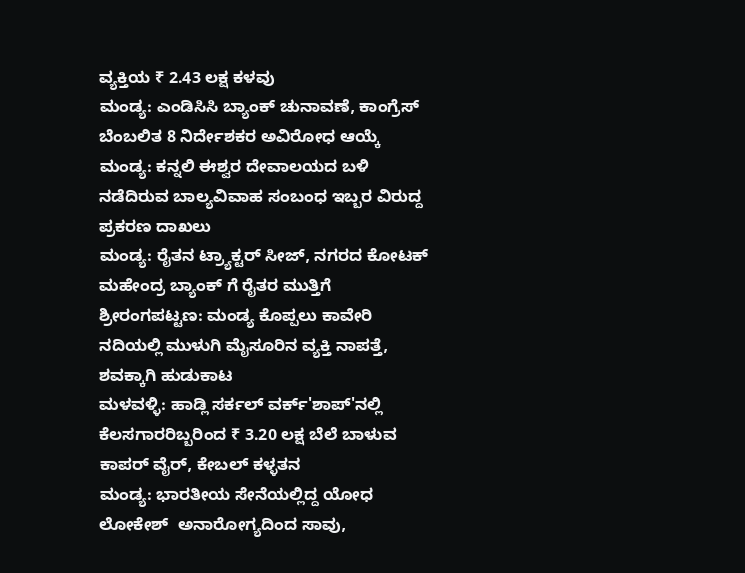ವ್ಯಕ್ತಿಯ ₹ 2.43 ಲಕ್ಷ ಕಳವು
ಮಂಡ್ಯ: ಎಂಡಿಸಿಸಿ ಬ್ಯಾಂಕ್ ಚುನಾವಣೆ, ಕಾಂಗ್ರೆಸ್ ಬೆಂಬಲಿತ 8 ನಿರ್ದೇಶಕರ ಅವಿರೋಧ ಆಯ್ಕೆ
ಮಂಡ್ಯ: ಕನ್ನಲಿ ಈಶ್ವರ ದೇವಾಲಯದ ಬಳಿ ನಡೆದಿರುವ ಬಾಲ್ಯವಿವಾಹ ಸಂಬಂಧ ಇಬ್ಬರ ವಿರುದ್ದ ಪ್ರಕರಣ ದಾಖಲು
ಮಂಡ್ಯ: ರೈತನ ಟ್ರ್ಯಾಕ್ಟರ್ ಸೀಜ್, ನಗರದ ಕೋಟಕ್ ಮಹೇಂದ್ರ ಬ್ಯಾಂಕ್ ಗೆ ರೈತರ ಮುತ್ತಿಗೆ
ಶ್ರೀರಂಗಪಟ್ಟಣ: ಮಂಡ್ಯ ಕೊಪ್ಪಲು ಕಾವೇರಿ ನದಿಯಲ್ಲಿ ಮುಳುಗಿ ಮೈಸೂರಿನ ವ್ಯಕ್ತಿ ನಾಪತ್ತೆ, ಶವಕ್ಕಾಗಿ ಹುಡುಕಾಟ
ಮಳವಳ್ಳಿ: ಹಾಡ್ಲಿ ಸರ್ಕಲ್ ವರ್ಕ್'ಶಾಪ್'ನಲ್ಲಿ  ಕೆಲಸಗಾರರಿಬ್ಬರಿಂದ ₹ 3.20 ಲಕ್ಷ ಬೆಲೆ ಬಾಳುವ ಕಾಪರ್ ವೈರ್, ಕೇಬಲ್ ಕಳ್ಳತನ
ಮಂಡ್ಯ: ಭಾರತೀಯ ಸೇನೆಯಲ್ಲಿದ್ದ ಯೋಧ ಲೋಕೇಶ್  ಅನಾರೋಗ್ಯದಿಂದ ಸಾವು,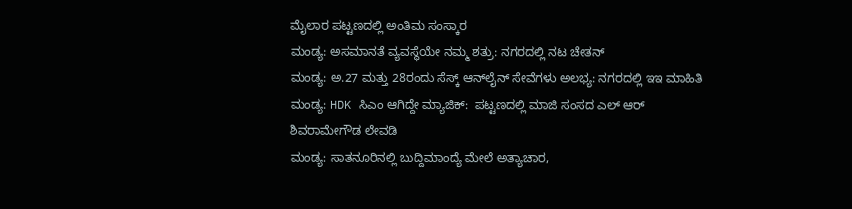ಮೈಲಾರ ಪಟ್ಟಣದಲ್ಲಿ ಅಂತಿಮ ಸಂಸ್ಕಾರ
ಮಂಡ್ಯ: ಅಸಮಾನತೆ ವ್ಯವಸ್ಥೆಯೇ ನಮ್ಮ ಶತ್ರು: ನಗರದಲ್ಲಿ ನಟ ಚೇತನ್
ಮಂಡ್ಯ: ಅ.27 ಮತ್ತು 28ರಂದು ಸೆಸ್ಕ್ ಆನ್‌ಲೈನ್‌ ಸೇವೆಗಳು ಅಲಭ್ಯ: ನಗರದಲ್ಲಿ ಇಇ ಮಾಹಿತಿ
ಮಂಡ್ಯ: HDK ಸಿಎಂ ಆಗಿದ್ದೇ ಮ್ಯಾಜಿಕ್:  ಪಟ್ಟಣದಲ್ಲಿ ಮಾಜಿ ಸಂಸದ ಎಲ್ ಆರ್ ಶಿವರಾಮೇಗೌಡ ಲೇವಡಿ
ಮಂಡ್ಯ: ಸಾತನೂರಿನಲ್ಲಿ ಬುದ್ದಿಮಾಂದ್ಯೆ ಮೇಲೆ ಅತ್ಯಾಚಾರ,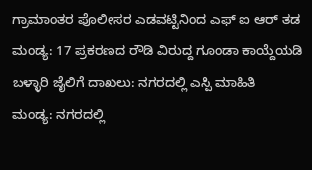ಗ್ರಾಮಾಂತರ ಪೊಲೀಸರ ಎಡವಟ್ಟಿನಿಂದ ಎಫ್ ಐ ಆರ್ ತಡ
ಮಂಡ್ಯ: 17 ಪ್ರಕರಣದ ರೌಡಿ ವಿರುದ್ದ ಗೂಂಡಾ ಕಾಯ್ದೆಯಡಿ ಬಳ್ಳಾರಿ ಜೈಲಿಗೆ ದಾಖಲು: ನಗರದಲ್ಲಿ ಎಸ್ಪಿ‌ ಮಾಹಿತಿ
ಮಂಡ್ಯ: ನಗರದಲ್ಲಿ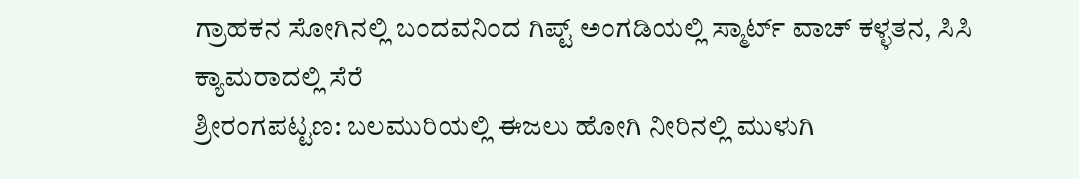ಗ್ರಾಹಕನ ಸೋಗಿನಲ್ಲಿ ಬಂದವನಿಂದ ಗಿಪ್ಟ್ ಅಂಗಡಿಯಲ್ಲಿ ಸ್ಮಾರ್ಟ್ ವಾಚ್ ಕಳ್ಳತನ, ಸಿಸಿ ಕ್ಯಾಮರಾದಲ್ಲಿ ಸೆರೆ
ಶ್ರೀರಂಗಪಟ್ಟಣ: ಬಲಮುರಿಯಲ್ಲಿ ಈಜಲು ಹೋಗಿ ನೀರಿನಲ್ಲಿ ಮುಳುಗಿ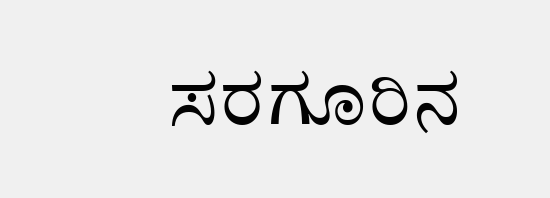ಸರಗೂರಿನ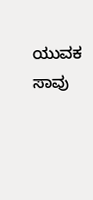ಯುವಕ ಸಾವು